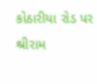કોઠારીયા રોડ પર શ્રીરામ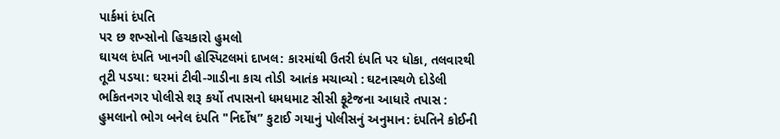પાર્કમાં દંપતિ
પર છ શખ્સોનો હિચકારો હુમલો
ઘાયલ દંપતિ ખાનગી હોસ્પિટલમાં દાખલ: કારમાંથી ઉતરી દંપતિ પર ધોકા, તલવારથી તૂટી પડયા: ઘરમાં ટીવી-ગાડીના કાચ તોડી આતંક મચાવ્યો : ઘટનાસ્થળે દોડેલી ભકિતનગર પોલીસે શરૂ કર્યો તપાસનો ધમધમાટ સીસી ફૂટેજના આધારે તપાસ : હુમલાનો ભોગ બનેલ દંપતિ "નિર્દોષ” કુટાઈ ગયાનું પોલીસનું અનુમાન: દંપતિને કોઈની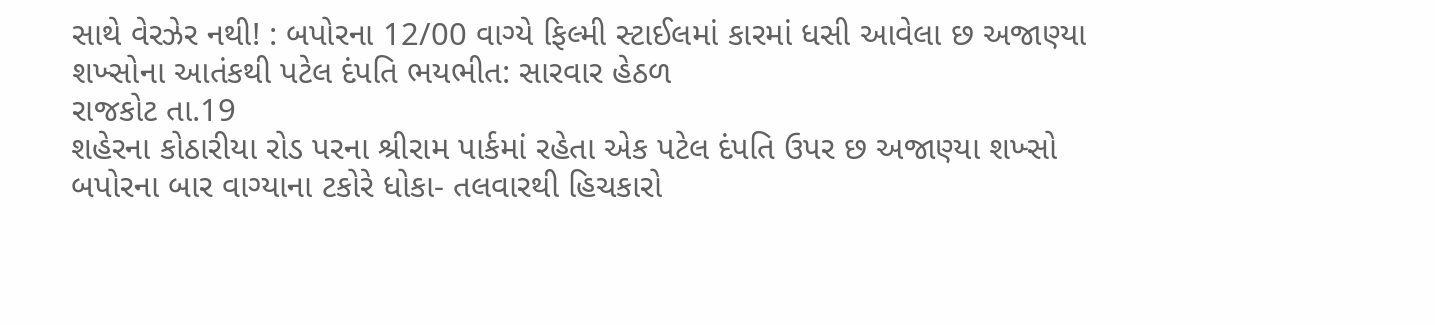સાથે વેરઝેર નથી! : બપોરના 12/00 વાગ્યે ફિલ્મી સ્ટાઈલમાં કારમાં ધસી આવેલા છ અજાણ્યા શખ્સોના આતંકથી પટેલ દંપતિ ભયભીત: સારવાર હેઠળ
રાજકોટ તા.19
શહેરના કોઠારીયા રોડ પરના શ્રીરામ પાર્કમાં રહેતા એક પટેલ દંપતિ ઉપર છ અજાણ્યા શખ્સો બપોરના બાર વાગ્યાના ટકોરે ધોકા- તલવારથી હિચકારો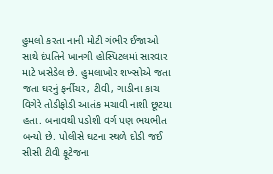હુમલો કરતા નાની મોટી ગંભીર ઈજાઓ સાથે દંપતિને ખાનગી હોસ્પિટલમાં સારવાર માટે ખસેડેલ છે. હુમલાખોર શખ્સોએ જતા જતા ઘરનું ફર્નીચર, ટીવી, ગાડીના કાચ વિગેરે તોડીફોડી આતંક મચાવી નાશી છૂટયા હતા. બનાવથી પડોશી વર્ગ પણ ભયભીત બન્યો છે. પોલીસે ઘટના સ્થળે દોડી જઈ સીસી ટીવી ફૂટેજના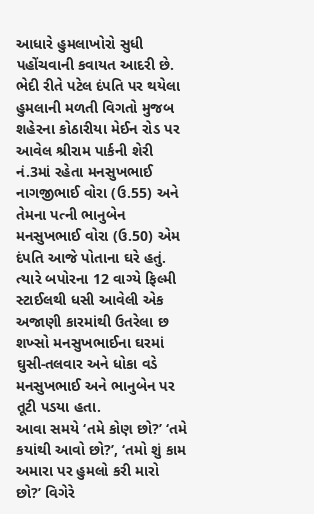આધારે હુમલાખોરો સુધી પહોંચવાની કવાયત આદરી છે.
ભેદી રીતે પટેલ દંપતિ પર થયેલા હુમલાની મળતી વિગતો મુજબ શહેરના કોઠારીયા મેઈન રોડ પર આવેલ શ્રીરામ પાર્કની શેરી નં.3માં રહેતા મનસુખભાઈ નાગજીભાઈ વોરા (ઉ.55) અને તેમના પત્ની ભાનુબેન મનસુખભાઈ વોરા (ઉ.50) એમ દંપતિ આજે પોતાના ઘરે હતું.
ત્યારે બપોરના 12 વાગ્યે ફિલ્મી સ્ટાઈલથી ધસી આવેલી એક અજાણી કારમાંથી ઉતરેલા છ શખ્સો મનસુખભાઈના ઘરમાં ઘુસી-તલવાર અને ધોકા વડે મનસુખભાઈ અને ભાનુબેન પર તૂટી પડયા હતા.
આવા સમયે ‘તમે કોણ છો?’ ‘તમે કયાંથી આવો છો?’, ‘તમો શું કામ અમારા પર હુમલો કરી મારો છો?’ વિગેરે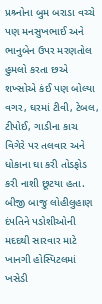પ્રશ્ર્નોના બુમ બરાડા વચ્ચે પણ મનસુખભાઈ અને ભાનુબેન ઉપર મરણતોલ હુમલો કરતા છએ શખ્સોએ કંઈ પણ બોલ્યા વગર, ઘરમાં ટીવી, ટેબલ, ટીપોઈ, ગાડીના કાચ વિગેરે પર તલવાર અને ધોકાના ઘા કરી તોડફોડ કરી નાશી છૂટયા હતા.
બીજી બાજુ લોહીલુહાણ દંપતિને પડોશીઓની મદદથી સારવાર માટે ખાનગી હોસ્પિટલમાં ખસેડી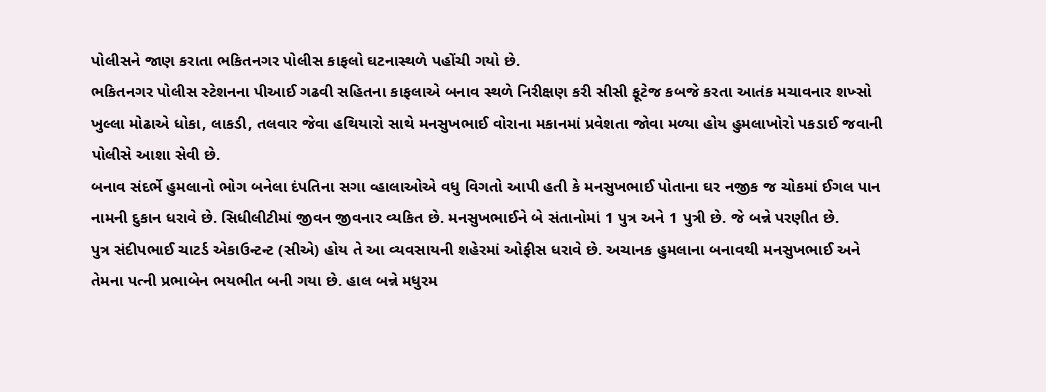પોલીસને જાણ કરાતા ભકિતનગર પોલીસ કાફલો ઘટનાસ્થળે પહોંચી ગયો છે.
ભકિતનગર પોલીસ સ્ટેશનના પીઆઈ ગઢવી સહિતના કાફલાએ બનાવ સ્થળે નિરીક્ષણ કરી સીસી ફૂટેજ કબજે કરતા આતંક મચાવનાર શખ્સો ખુલ્લા મોઢાએ ધોકા, લાકડી, તલવાર જેવા હથિયારો સાથે મનસુખભાઈ વોરાના મકાનમાં પ્રવેશતા જોવા મળ્યા હોય હુમલાખોરો પકડાઈ જવાની પોલીસે આશા સેવી છે.
બનાવ સંદર્ભે હુમલાનો ભોગ બનેલા દંપતિના સગા વ્હાલાઓએ વધુ વિગતો આપી હતી કે મનસુખભાઈ પોતાના ઘર નજીક જ ચોકમાં ઈગલ પાન નામની દુકાન ધરાવે છે. સિધીલીટીમાં જીવન જીવનાર વ્યકિત છે. મનસુખભાઈને બે સંતાનોમાં 1 પુત્ર અને 1 પુત્રી છે. જે બન્ને પરણીત છે.
પુત્ર સંદીપભાઈ ચાટર્ડ એકાઉન્ટન્ટ (સીએ) હોય તે આ વ્યવસાયની શહેરમાં ઓફીસ ધરાવે છે. અચાનક હુમલાના બનાવથી મનસુખભાઈ અને તેમના પત્ની પ્રભાબેન ભયભીત બની ગયા છે. હાલ બન્ને મધુરમ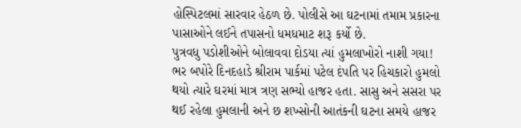હોસ્પિટલમાં સારવાર હેઠળ છે. પોલીસે આ ઘટનામાં તમામ પ્રકારના પાસાઓને લઈને તપાસનો ધમધમાટ શરૂ કર્યો છે.
પુત્રવધુ પડોશીઓને બોલાવવા દોડયા ત્યાં હુમલાખોરો નાશી ગયા!
ભર બપોરે દિનદહાડે શ્રીરામ પાર્કમાં પટેલ દંપતિ પર હિચકારો હુમલો થયો ત્યારે ઘરમાં માત્ર ત્રણ સભ્યો હાજર હતા. સાસુ અને સસરા પર થઈ રહેલા હુમલાની અને છ શખ્સોની આતંકની ઘટના સમયે હાજર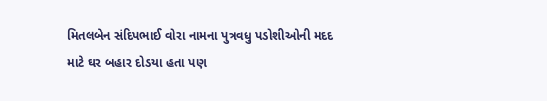મિતલબેન સંદિપભાઈ વોરા નામના પુત્રવધુ પડોશીઓની મદદ માટે ઘર બહાર દોડયા હતા પણ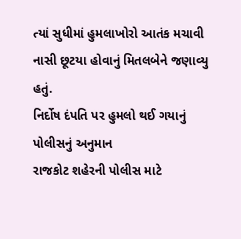ત્યાં સુધીમાં હુમલાખોરો આતંક મચાવી નાસી છૂટયા હોવાનું મિતલબેને જણાવ્યુ હતું.
નિર્દોષ દંપતિ પર હુમલો થઈ ગયાનું પોલીસનું અનુમાન
રાજકોટ શહેરની પોલીસ માટે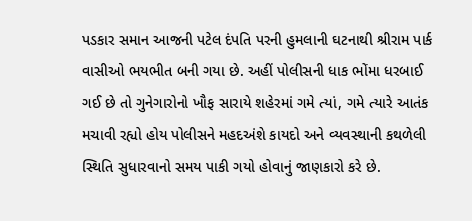પડકાર સમાન આજની પટેલ દંપતિ પરની હુમલાની ઘટનાથી શ્રીરામ પાર્ક વાસીઓ ભયભીત બની ગયા છે. અહીં પોલીસની ધાક ભોંમા ધરબાઈ ગઈ છે તો ગુનેગારોનો ખૌફ સારાયે શહેરમાં ગમે ત્યાં, ગમે ત્યારે આતંક મચાવી રહ્યો હોય પોલીસને મહદઅંશે કાયદો અને વ્યવસ્થાની કથળેલી સ્થિતિ સુધારવાનો સમય પાકી ગયો હોવાનું જાણકારો કરે છે.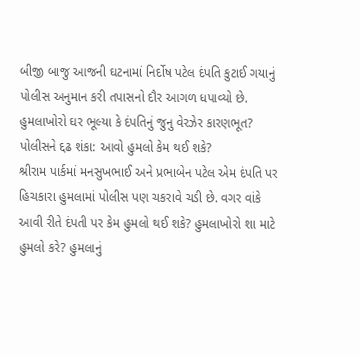બીજી બાજુ આજની ઘટનામાં નિર્દોષ પટેલ દંપતિ કુટાઈ ગયાનું પોલીસ અનુમાન કરી તપાસનો દૌર આગળ ધપાવ્યો છે.
હુમલાખોરો ઘર ભૂલ્યા કે દંપતિનું જુનુ વેરઝેર કારણભૂત?
પોલીસને દ્દઢ શંકા: આવો હુમલો કેમ થઈ શકે?
શ્રીરામ પાર્કમાં મનસુખભાઈ અને પ્રભાબેન પટેલ એમ દંપતિ પર હિચકારા હુમલામાં પોલીસ પણ ચકરાવે ચડી છે. વગર વાંકે આવી રીતે દંપતી પર કેમ હુમલો થઈ શકે? હુમલાખોરો શા માટે હુમલો કરે? હુમલાનું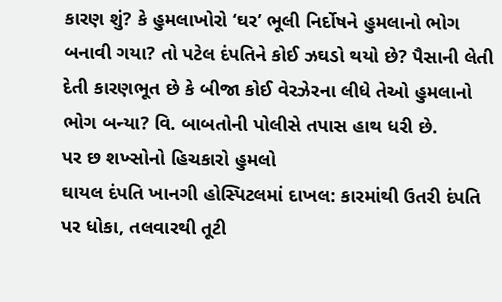કારણ શું? કે હુમલાખોરો ‘ઘર’ ભૂલી નિર્દોષને હુમલાનો ભોગ બનાવી ગયા? તો પટેલ દંપતિને કોઈ ઝઘડો થયો છે? પૈસાની લેતી દેતી કારણભૂત છે કે બીજા કોઈ વેરઝેરના લીધે તેઓ હુમલાનો ભોગ બન્યા? વિ. બાબતોની પોલીસે તપાસ હાથ ધરી છે.
પર છ શખ્સોનો હિચકારો હુમલો
ઘાયલ દંપતિ ખાનગી હોસ્પિટલમાં દાખલ: કારમાંથી ઉતરી દંપતિ પર ધોકા, તલવારથી તૂટી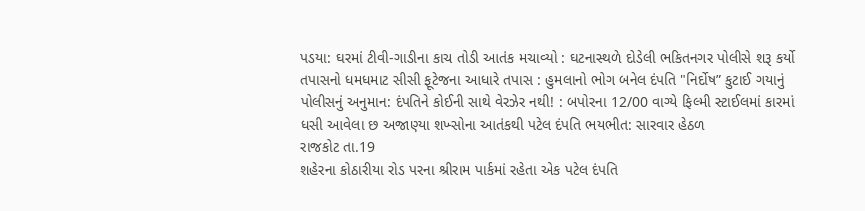પડયા: ઘરમાં ટીવી-ગાડીના કાચ તોડી આતંક મચાવ્યો : ઘટનાસ્થળે દોડેલી ભકિતનગર પોલીસે શરૂ કર્યો તપાસનો ધમધમાટ સીસી ફૂટેજના આધારે તપાસ : હુમલાનો ભોગ બનેલ દંપતિ "નિર્દોષ” કુટાઈ ગયાનું પોલીસનું અનુમાન: દંપતિને કોઈની સાથે વેરઝેર નથી! : બપોરના 12/00 વાગ્યે ફિલ્મી સ્ટાઈલમાં કારમાં ધસી આવેલા છ અજાણ્યા શખ્સોના આતંકથી પટેલ દંપતિ ભયભીત: સારવાર હેઠળ
રાજકોટ તા.19
શહેરના કોઠારીયા રોડ પરના શ્રીરામ પાર્કમાં રહેતા એક પટેલ દંપતિ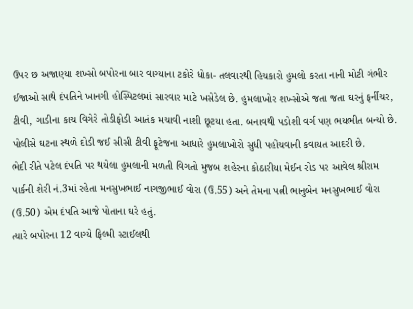ઉપર છ અજાણ્યા શખ્સો બપોરના બાર વાગ્યાના ટકોરે ધોકા- તલવારથી હિચકારો હુમલો કરતા નાની મોટી ગંભીર ઈજાઓ સાથે દંપતિને ખાનગી હોસ્પિટલમાં સારવાર માટે ખસેડેલ છે. હુમલાખોર શખ્સોએ જતા જતા ઘરનું ફર્નીચર, ટીવી, ગાડીના કાચ વિગેરે તોડીફોડી આતંક મચાવી નાશી છૂટયા હતા. બનાવથી પડોશી વર્ગ પણ ભયભીત બન્યો છે. પોલીસે ઘટના સ્થળે દોડી જઈ સીસી ટીવી ફૂટેજના આધારે હુમલાખોરો સુધી પહોંચવાની કવાયત આદરી છે.
ભેદી રીતે પટેલ દંપતિ પર થયેલા હુમલાની મળતી વિગતો મુજબ શહેરના કોઠારીયા મેઈન રોડ પર આવેલ શ્રીરામ પાર્કની શેરી નં.3માં રહેતા મનસુખભાઈ નાગજીભાઈ વોરા (ઉ.55) અને તેમના પત્ની ભાનુબેન મનસુખભાઈ વોરા (ઉ.50) એમ દંપતિ આજે પોતાના ઘરે હતું.
ત્યારે બપોરના 12 વાગ્યે ફિલ્મી સ્ટાઈલથી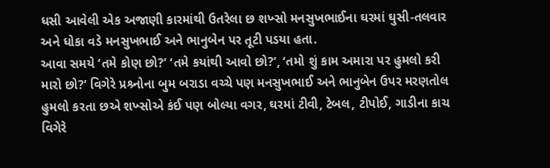ધસી આવેલી એક અજાણી કારમાંથી ઉતરેલા છ શખ્સો મનસુખભાઈના ઘરમાં ઘુસી-તલવાર અને ધોકા વડે મનસુખભાઈ અને ભાનુબેન પર તૂટી પડયા હતા.
આવા સમયે ‘તમે કોણ છો?’ ‘તમે કયાંથી આવો છો?’, ‘તમો શું કામ અમારા પર હુમલો કરી મારો છો?’ વિગેરે પ્રશ્ર્નોના બુમ બરાડા વચ્ચે પણ મનસુખભાઈ અને ભાનુબેન ઉપર મરણતોલ હુમલો કરતા છએ શખ્સોએ કંઈ પણ બોલ્યા વગર, ઘરમાં ટીવી, ટેબલ, ટીપોઈ, ગાડીના કાચ વિગેરે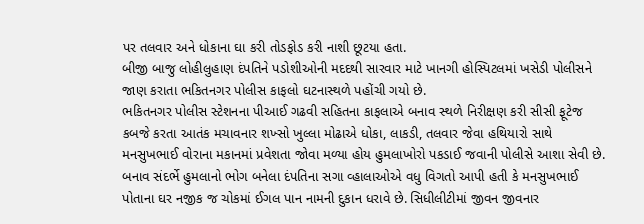પર તલવાર અને ધોકાના ઘા કરી તોડફોડ કરી નાશી છૂટયા હતા.
બીજી બાજુ લોહીલુહાણ દંપતિને પડોશીઓની મદદથી સારવાર માટે ખાનગી હોસ્પિટલમાં ખસેડી પોલીસને જાણ કરાતા ભકિતનગર પોલીસ કાફલો ઘટનાસ્થળે પહોંચી ગયો છે.
ભકિતનગર પોલીસ સ્ટેશનના પીઆઈ ગઢવી સહિતના કાફલાએ બનાવ સ્થળે નિરીક્ષણ કરી સીસી ફૂટેજ કબજે કરતા આતંક મચાવનાર શખ્સો ખુલ્લા મોઢાએ ધોકા, લાકડી, તલવાર જેવા હથિયારો સાથે મનસુખભાઈ વોરાના મકાનમાં પ્રવેશતા જોવા મળ્યા હોય હુમલાખોરો પકડાઈ જવાની પોલીસે આશા સેવી છે.
બનાવ સંદર્ભે હુમલાનો ભોગ બનેલા દંપતિના સગા વ્હાલાઓએ વધુ વિગતો આપી હતી કે મનસુખભાઈ પોતાના ઘર નજીક જ ચોકમાં ઈગલ પાન નામની દુકાન ધરાવે છે. સિધીલીટીમાં જીવન જીવનાર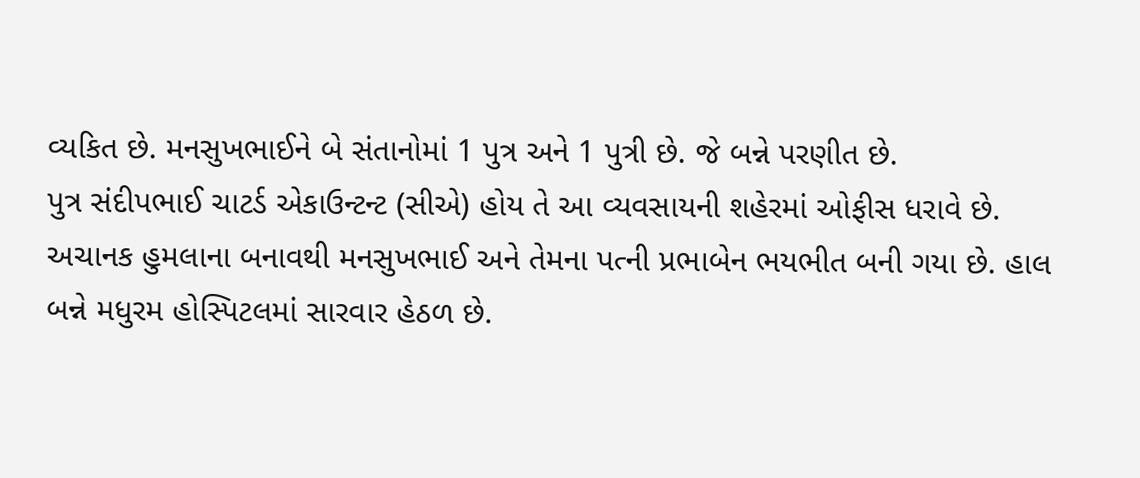વ્યકિત છે. મનસુખભાઈને બે સંતાનોમાં 1 પુત્ર અને 1 પુત્રી છે. જે બન્ને પરણીત છે.
પુત્ર સંદીપભાઈ ચાટર્ડ એકાઉન્ટન્ટ (સીએ) હોય તે આ વ્યવસાયની શહેરમાં ઓફીસ ધરાવે છે. અચાનક હુમલાના બનાવથી મનસુખભાઈ અને તેમના પત્ની પ્રભાબેન ભયભીત બની ગયા છે. હાલ બન્ને મધુરમ હોસ્પિટલમાં સારવાર હેઠળ છે.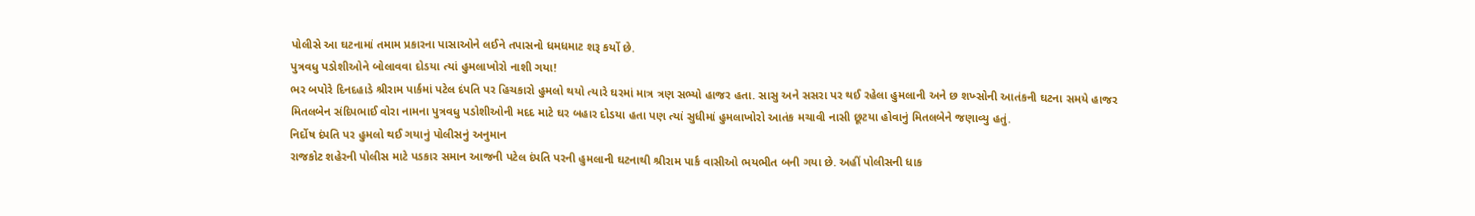પોલીસે આ ઘટનામાં તમામ પ્રકારના પાસાઓને લઈને તપાસનો ધમધમાટ શરૂ કર્યો છે.
પુત્રવધુ પડોશીઓને બોલાવવા દોડયા ત્યાં હુમલાખોરો નાશી ગયા!
ભર બપોરે દિનદહાડે શ્રીરામ પાર્કમાં પટેલ દંપતિ પર હિચકારો હુમલો થયો ત્યારે ઘરમાં માત્ર ત્રણ સભ્યો હાજર હતા. સાસુ અને સસરા પર થઈ રહેલા હુમલાની અને છ શખ્સોની આતંકની ઘટના સમયે હાજર મિતલબેન સંદિપભાઈ વોરા નામના પુત્રવધુ પડોશીઓની મદદ માટે ઘર બહાર દોડયા હતા પણ ત્યાં સુધીમાં હુમલાખોરો આતંક મચાવી નાસી છૂટયા હોવાનું મિતલબેને જણાવ્યુ હતું.
નિર્દોષ દંપતિ પર હુમલો થઈ ગયાનું પોલીસનું અનુમાન
રાજકોટ શહેરની પોલીસ માટે પડકાર સમાન આજની પટેલ દંપતિ પરની હુમલાની ઘટનાથી શ્રીરામ પાર્ક વાસીઓ ભયભીત બની ગયા છે. અહીં પોલીસની ધાક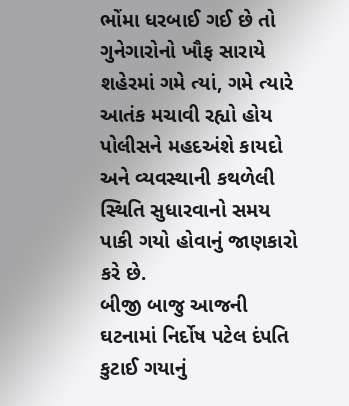ભોંમા ધરબાઈ ગઈ છે તો ગુનેગારોનો ખૌફ સારાયે શહેરમાં ગમે ત્યાં, ગમે ત્યારે આતંક મચાવી રહ્યો હોય પોલીસને મહદઅંશે કાયદો અને વ્યવસ્થાની કથળેલી સ્થિતિ સુધારવાનો સમય પાકી ગયો હોવાનું જાણકારો કરે છે.
બીજી બાજુ આજની ઘટનામાં નિર્દોષ પટેલ દંપતિ કુટાઈ ગયાનું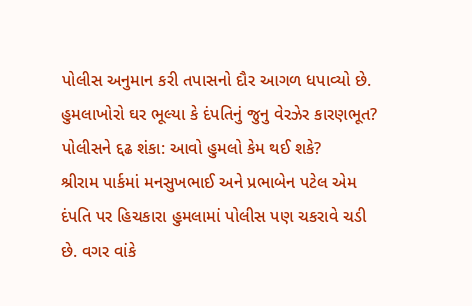પોલીસ અનુમાન કરી તપાસનો દૌર આગળ ધપાવ્યો છે.
હુમલાખોરો ઘર ભૂલ્યા કે દંપતિનું જુનુ વેરઝેર કારણભૂત?
પોલીસને દ્દઢ શંકા: આવો હુમલો કેમ થઈ શકે?
શ્રીરામ પાર્કમાં મનસુખભાઈ અને પ્રભાબેન પટેલ એમ દંપતિ પર હિચકારા હુમલામાં પોલીસ પણ ચકરાવે ચડી છે. વગર વાંકે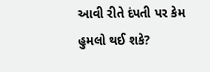આવી રીતે દંપતી પર કેમ હુમલો થઈ શકે?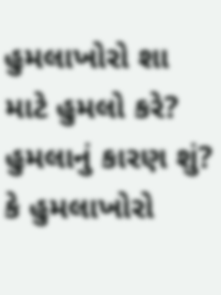હુમલાખોરો શા માટે હુમલો કરે? હુમલાનું કારણ શું? કે હુમલાખોરો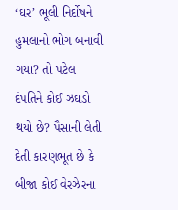‘ઘર’ ભૂલી નિર્દોષને હુમલાનો ભોગ બનાવી ગયા? તો પટેલ દંપતિને કોઈ ઝઘડો થયો છે? પૈસાની લેતી દેતી કારણભૂત છે કે બીજા કોઈ વેરઝેરના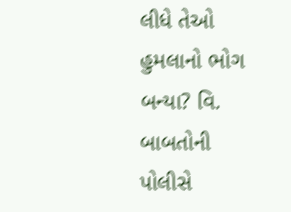લીધે તેઓ હુમલાનો ભોગ બન્યા? વિ. બાબતોની પોલીસે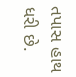તપાસ હાથ ધરી છે.